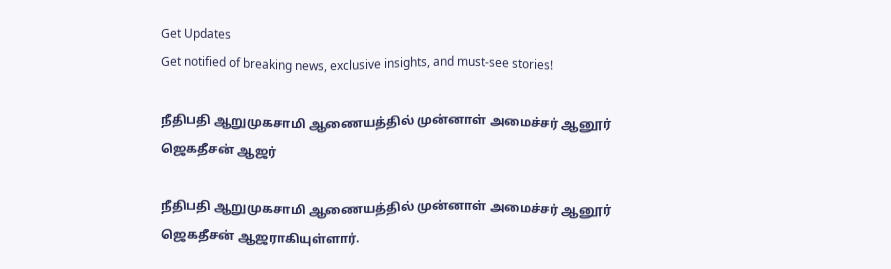Get Updates
Get notified of breaking news, exclusive insights, and must-see stories!

நீதிபதி ஆறுமுகசாமி ஆணையத்தில் முன்னாள் அமைச்சர் ஆனூர் ஜெகதீசன் ஆஜர்

நீதிபதி ஆறுமுகசாமி ஆணையத்தில் முன்னாள் அமைச்சர் ஆனூர் ஜெகதீசன் ஆஜராகியுள்ளார்.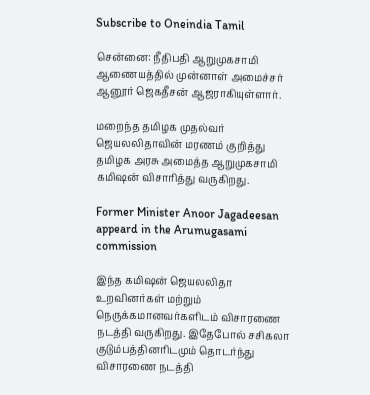Subscribe to Oneindia Tamil

சென்னை: நீதிபதி ஆறுமுகசாமி ஆணையத்தில் முன்னாள் அமைச்சர் ஆனூர் ஜெகதீசன் ஆஜராகியுள்ளார்.

மறைந்த தமிழக முதல்வர் ஜெயலலிதாவின் மரணம் குறித்து தமிழக அரசு அமைத்த ஆறுமுகசாமி கமிஷன் விசாரித்து வருகிறது.

Former Minister Anoor Jagadeesan appeard in the Arumugasami commission

இந்த கமிஷன் ஜெயலலிதா உறவினர்கள் மற்றும் நெருக்கமானவர்களிடம் விசாரணை நடத்தி வருகிறது. இதேபோல் சசிகலா குடும்பத்தினரிடமும் தொடர்ந்து விசாரணை நடத்தி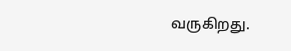வருகிறது.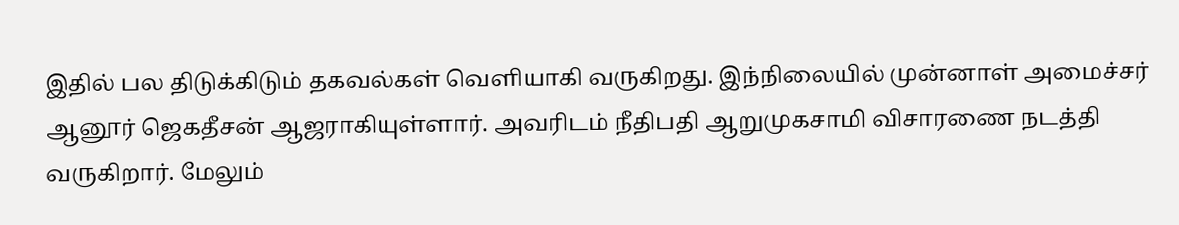இதில் பல திடுக்கிடும் தகவல்கள் வெளியாகி வருகிறது. இந்நிலையில் முன்னாள் அமைச்சர் ஆனூர் ஜெகதீசன் ஆஜராகியுள்ளார். அவரிடம் நீதிபதி ஆறுமுகசாமி விசாரணை நடத்தி வருகிறார். மேலும்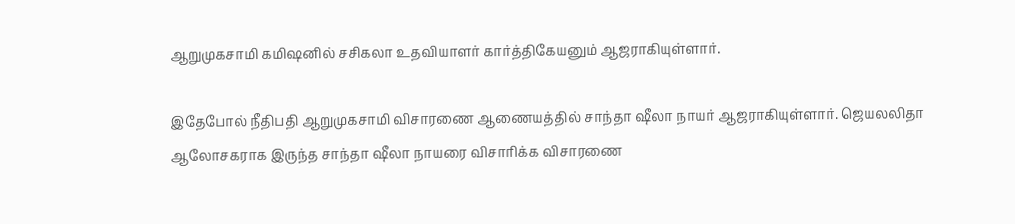ஆறுமுகசாமி கமிஷனில் சசிகலா உதவியாளர் கார்த்திகேயனும் ஆஜராகியுள்ளார்.

இதேபோல் நீதிபதி ஆறுமுகசாமி விசாரணை ஆணையத்தில் சாந்தா ஷீலா நாயர் ஆஜராகியுள்ளார். ஜெயலலிதா ஆலோசகராக இருந்த சாந்தா ஷீலா நாயரை விசாரிக்க விசாரணை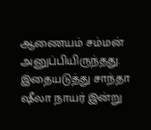ஆணையம் சம்மன் அனுப்பியிருந்தது. இதையடுத்து சாந்தா ஷீலா நாயர் இன்று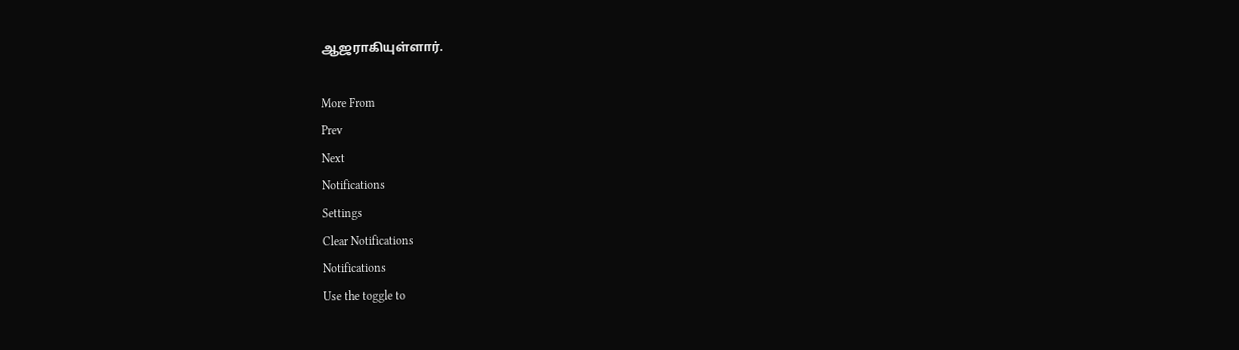ஆஜராகியுள்ளார்.

More From
Prev
Next
Notifications
Settings
Clear Notifications
Notifications
Use the toggle to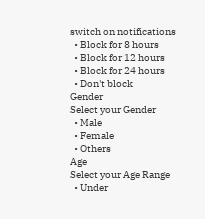switch on notifications
  • Block for 8 hours
  • Block for 12 hours
  • Block for 24 hours
  • Don't block
Gender
Select your Gender
  • Male
  • Female
  • Others
Age
Select your Age Range
  • Under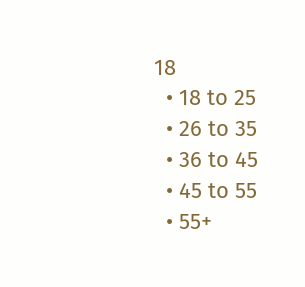18
  • 18 to 25
  • 26 to 35
  • 36 to 45
  • 45 to 55
  • 55+